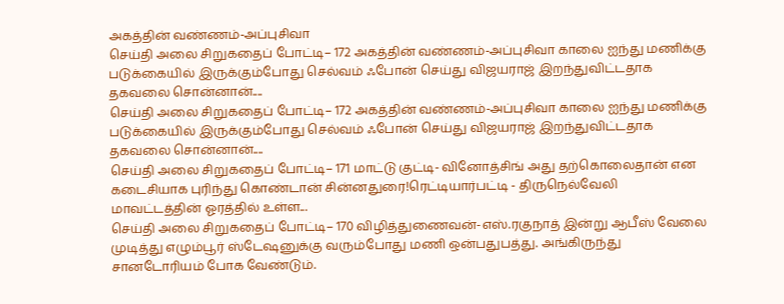அகத்தின் வண்ணம்-அப்புசிவா
செய்தி அலை சிறுகதைப் போட்டி– 172 அகத்தின் வண்ணம்-அப்புசிவா காலை ஐந்து மணிக்கு படுக்கையில் இருக்கும்போது செல்வம் ஃபோன் செய்து விஜயராஜ் இறந்துவிட்டதாக தகவலை சொன்னான்....
செய்தி அலை சிறுகதைப் போட்டி– 172 அகத்தின் வண்ணம்-அப்புசிவா காலை ஐந்து மணிக்கு படுக்கையில் இருக்கும்போது செல்வம் ஃபோன் செய்து விஜயராஜ் இறந்துவிட்டதாக தகவலை சொன்னான்....
செய்தி அலை சிறுகதைப் போட்டி– 171 மாட்டு குட்டி- வினோத்சிங் அது தற்கொலைதான் என கடைசியாக புரிந்து கொண்டான் சின்னதுரை!ரெட்டியார்பட்டி - திருநெல்வேலி மாவட்டத்தின் ஓரத்தில் உள்ள...
செய்தி அலை சிறுகதைப் போட்டி– 170 விழித்துணைவன்-எஸ்.ரகுநாத் இன்று ஆபீஸ் வேலை முடித்து எழும்பூர் ஸ்டேஷனுக்கு வரும்போது மணி ஒன்பதுபத்து. அங்கிருந்து சானடோரியம் போக வேண்டும்.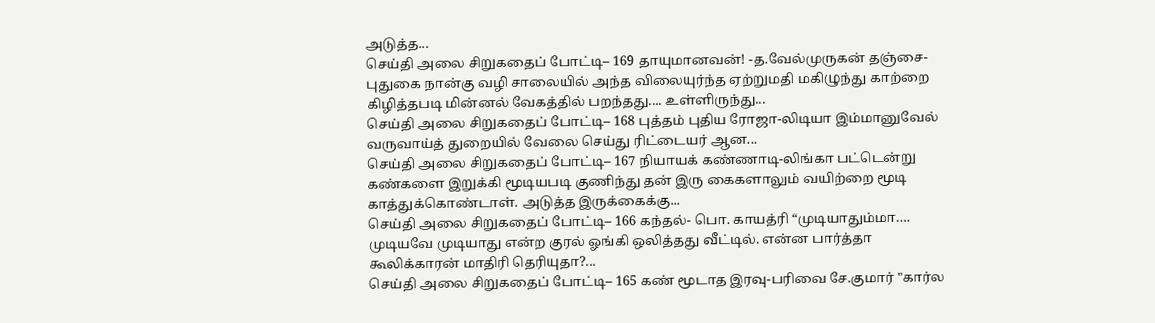அடுத்த...
செய்தி அலை சிறுகதைப் போட்டி– 169 தாயுமானவன்! -த.வேல்முருகன் தஞ்சை-புதுகை நான்கு வழி சாலையில் அந்த விலையுர்ந்த ஏற்றுமதி மகிழுந்து காற்றை கிழித்தபடி மின்னல் வேகத்தில் பறந்தது.... உள்ளிருந்து...
செய்தி அலை சிறுகதைப் போட்டி– 168 புத்தம் புதிய ரோஜா-லிடியா இம்மானுவேல் வருவாய்த் துறையில் வேலை செய்து ரிட்டையர் ஆன...
செய்தி அலை சிறுகதைப் போட்டி– 167 நியாயக் கண்ணாடி-லிங்கா பட்டென்று கண்களை இறுக்கி மூடியபடி குணிந்து தன் இரு கைகளாலும் வயிற்றை மூடி காத்துக்கொண்டாள். அடுத்த இருக்கைக்கு...
செய்தி அலை சிறுகதைப் போட்டி– 166 கந்தல்- பொ. காயத்ரி “முடியாதும்மா…. முடியவே முடியாது என்ற குரல் ஓங்கி ஒலித்தது வீட்டில். என்ன பார்த்தா கூலிக்காரன் மாதிரி தெரியுதா?...
செய்தி அலை சிறுகதைப் போட்டி– 165 கண் மூடாத இரவு-பரிவை சே.குமார் "கார்ல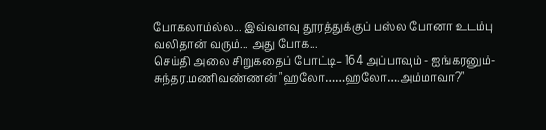போகலாம்ல்ல... இவ்வளவு தூரத்துக்குப் பஸ்ல போனா உடம்பு வலிதான் வரும்... அது போக...
செய்தி அலை சிறுகதைப் போட்டி– 164 அப்பாவும் - ஐங்கரனும்-சுந்தர.மணிவண்ணன் "ஹலோ……ஹலோ….அம்மாவா?"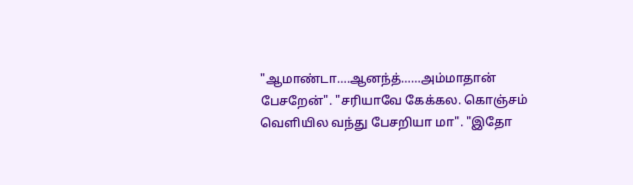"ஆமாண்டா….ஆனந்த்……அம்மாதான் பேசறேன்". "சரியாவே கேக்கல. கொஞ்சம் வெளியில வந்து பேசறியா மா". "இதோ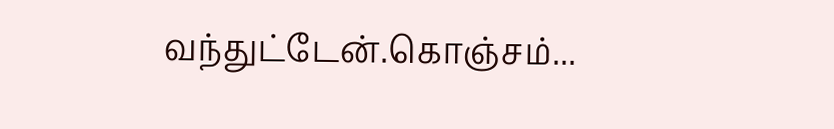வந்துட்டேன்.கொஞ்சம்...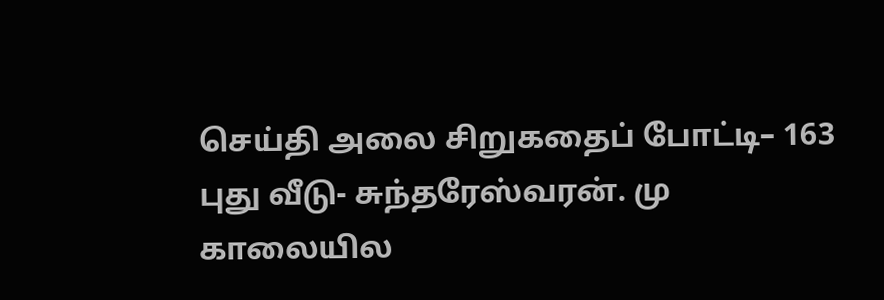செய்தி அலை சிறுகதைப் போட்டி– 163 புது வீடு- சுந்தரேஸ்வரன். மு காலையில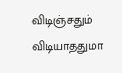விடிஞ்சதும் விடியாததுமா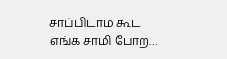சாப்பிடாம கூட எங்க சாமி போற…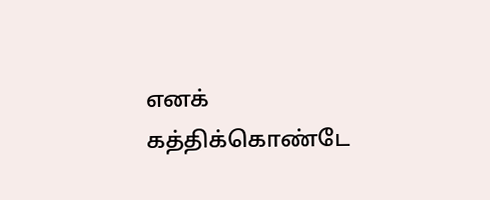எனக் கத்திக்கொண்டே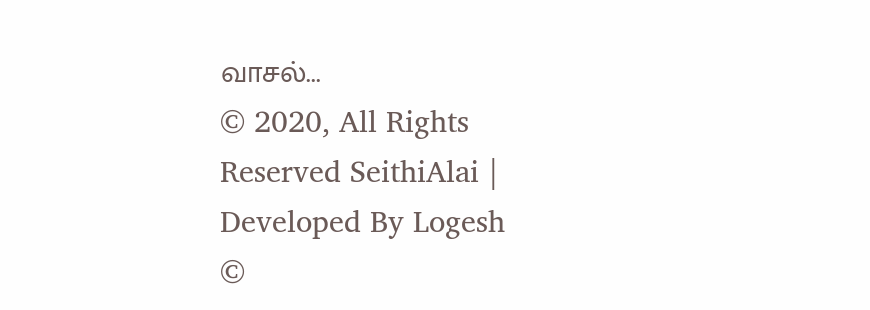வாசல்...
© 2020, All Rights Reserved SeithiAlai | Developed By Logesh
©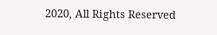2020, All Rights Reserved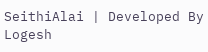SeithiAlai | Developed By Logesh